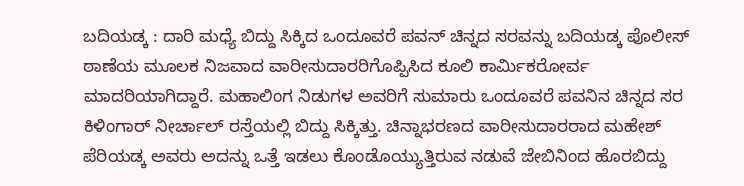ಬದಿಯಡ್ಕ : ದಾರಿ ಮಧ್ಯೆ ಬಿದ್ದು ಸಿಕ್ಕಿದ ಒಂದೂವರೆ ಪವನ್ ಚಿನ್ನದ ಸರವನ್ನು ಬದಿಯಡ್ಕ ಪೊಲೀಸ್ ಠಾಣೆಯ ಮೂಲಕ ನಿಜವಾದ ವಾರೀಸುದಾರರಿಗೊಪ್ಪಿಸಿದ ಕೂಲಿ ಕಾರ್ಮಿಕರೋರ್ವ ಮಾದರಿಯಾಗಿದ್ದಾರೆ. ಮಹಾಲಿಂಗ ನಿಡುಗಳ ಅವರಿಗೆ ಸುಮಾರು ಒಂದೂವರೆ ಪವನಿನ ಚಿನ್ನದ ಸರ ಕಿಳಿಂಗಾರ್ ನೀರ್ಚಾಲ್ ರಸ್ತೆಯಲ್ಲಿ ಬಿದ್ದು ಸಿಕ್ಕಿತ್ತು. ಚಿನ್ನಾಭರಣದ ವಾರೀಸುದಾರರಾದ ಮಹೇಶ್ ಪೆರಿಯಡ್ಕ ಅವರು ಅದನ್ನು ಒತ್ತೆ ಇಡಲು ಕೊಂಡೊಯ್ಯುತ್ತಿರುವ ನಡುವೆ ಜೇಬಿನಿಂದ ಹೊರಬಿದ್ದು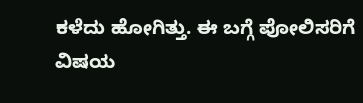ಕಳೆದು ಹೋಗಿತ್ತು. ಈ ಬಗ್ಗೆ ಪೋಲಿಸರಿಗೆ ವಿಷಯ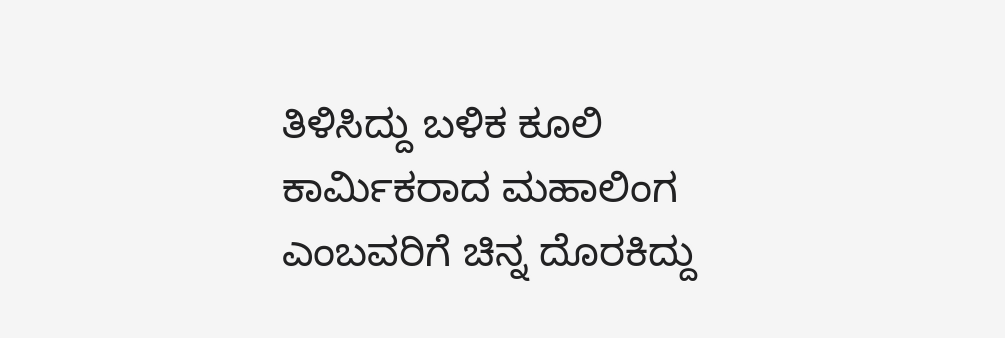ತಿಳಿಸಿದ್ದು ಬಳಿಕ ಕೂಲಿ ಕಾರ್ಮಿಕರಾದ ಮಹಾಲಿಂಗ ಎಂಬವರಿಗೆ ಚಿನ್ನ ದೊರಕಿದ್ದು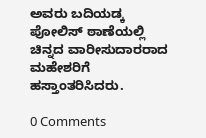ಅವರು ಬದಿಯಡ್ಕ ಪೋಲಿಸ್ ಠಾಣೆಯಲ್ಲಿ ಚಿನ್ನದ ವಾರೀಸುದಾರರಾದ ಮಹೇಶರಿಗೆ ಹಸ್ತಾಂತರಿಸಿದರು.

0 Comments